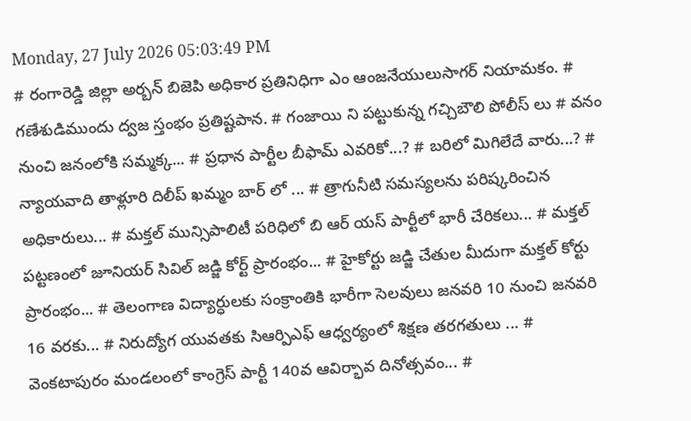Monday, 27 July 2026 05:03:49 PM
# రంగారెడ్డి జిల్లా అర్బన్ బిజెపి అధికార ప్రతినిధిగా ఎం ఆంజనేయులుసాగర్ నియామకం. # గణేశుడిముందు ద్వజ స్తంభం ప్రతిష్టపాన. # గంజాయి ని పట్టుకున్న గచ్చిబౌలి పోలీస్ లు # వనం నుంచి జనంలోకి సమ్మక్క... # ప్రధాన పార్టీల బీఫామ్ ఎవరికో...? # బరిలో మిగిలేదే వారు...? # న్యాయవాది తాళ్లూరి దిలీప్ ఖమ్మం బార్ లో ... # త్రాగునీటి సమస్యలను పరిష్కరించిన అధికారులు... # మక్తల్ మున్సిపాలిటీ పరిధిలో బి ఆర్ యస్ పార్టీలో భారీ చేరికలు... # మక్తల్ పట్టణంలో జూనియర్ సివిల్ జడ్జి కోర్ట్ ప్రారంభం... # హైకోర్టు జడ్జి చేతుల మీదుగా మక్తల్ కోర్టు ప్రారంభం... # తెలంగాణ విద్యార్ధులకు సంక్రాంతికి భారీగా సెలవులు జనవరి 10 నుంచి జనవరి 16 వరకు... # నిరుద్యోగ యువతకు సిఆర్పిఎఫ్ ఆధ్వర్యంలో శిక్షణ తరగతులు ... # వెంకటాపురం మండలంలో కాంగ్రెస్ పార్టీ 140వ ఆవిర్భావ దినోత్సవం... #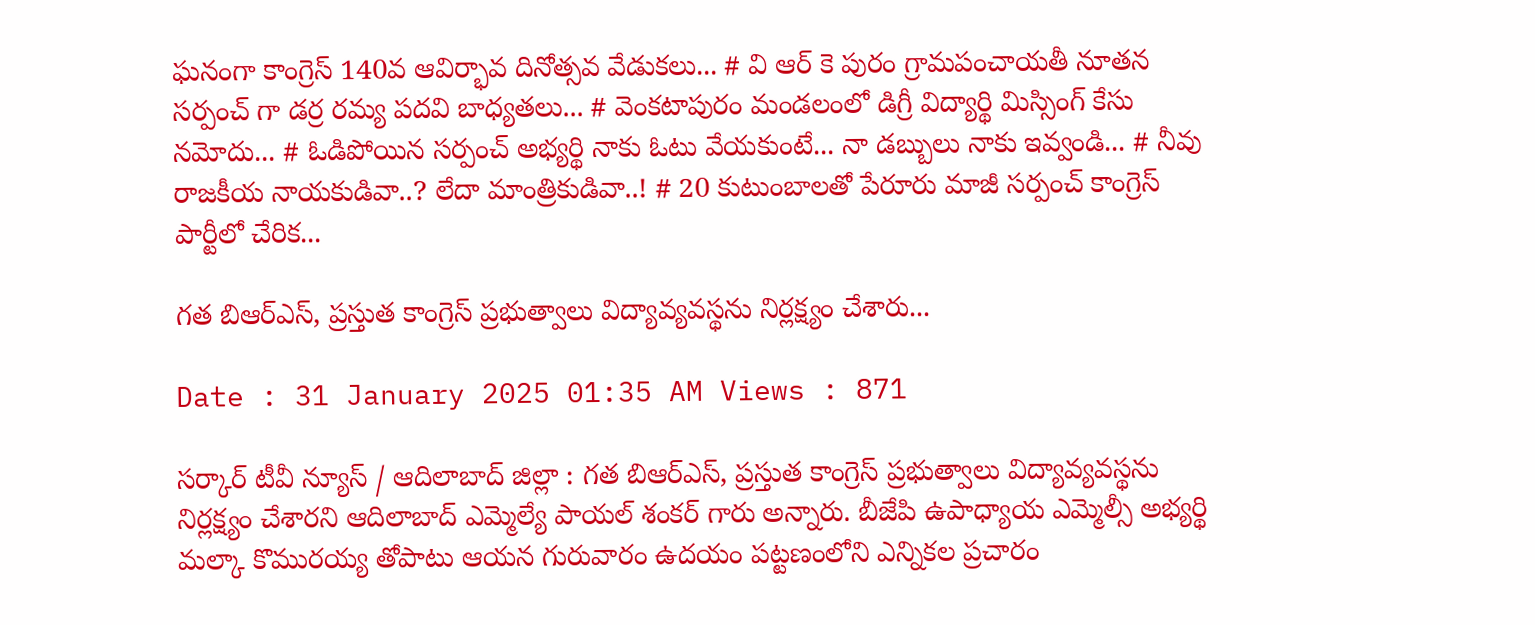ఘనంగా కాంగ్రెస్ 140వ ఆవిర్భావ దినోత్సవ వేడుకలు... # వి ఆర్ కె పురం గ్రామపంచాయతీ నూతన సర్పంచ్ గా డర్ర రమ్య పదవి బాధ్యతలు... # వెంకటాపురం మండలంలో డిగ్రీ విద్యార్థి మిస్సింగ్ కేసు నమోదు... # ఓడిపోయిన సర్పంచ్ అభ్యర్థి నాకు ఓటు వేయకుంటే... నా డబ్బులు నాకు ఇవ్వండి... # నీవు రాజకీయ నాయకుడివా..? లేదా మాంత్రికుడివా..! # 20 కుటుంబాలతో పేరూరు మాజీ సర్పంచ్ కాంగ్రెస్ పార్టీలో చేరిక...

గత బిఆర్ఎస్, ప్రస్తుత కాంగ్రెస్ ప్రభుత్వాలు విద్యావ్యవస్థను నిర్లక్ష్యం చేశారు...

Date : 31 January 2025 01:35 AM Views : 871

సర్కార్ టీవీ న్యూస్ / ఆదిలాబాద్ జిల్లా : గత బిఆర్ఎస్, ప్రస్తుత కాంగ్రెస్ ప్రభుత్వాలు విద్యావ్యవస్థను నిర్లక్ష్యం చేశారని ఆదిలాబాద్ ఎమ్మెల్యే పాయల్ శంకర్ గారు అన్నారు. బీజేపి ఉపాధ్యాయ ఎమ్మెల్సీ అభ్యర్థి మల్కా కొమురయ్య తోపాటు ఆయన గురువారం ఉదయం పట్టణంలోని ఎన్నికల ప్రచారం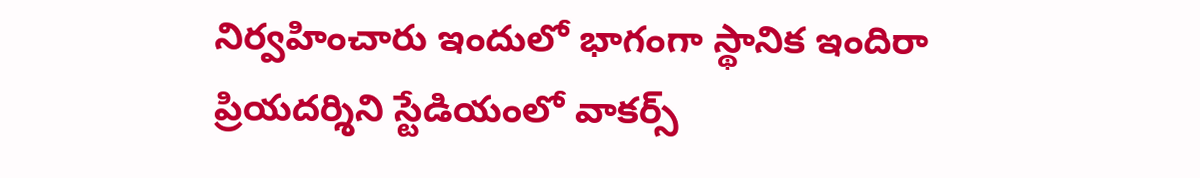నిర్వహించారు ఇందులో భాగంగా స్థానిక ఇందిరా ప్రియదర్శిని స్టేడియంలో వాకర్స్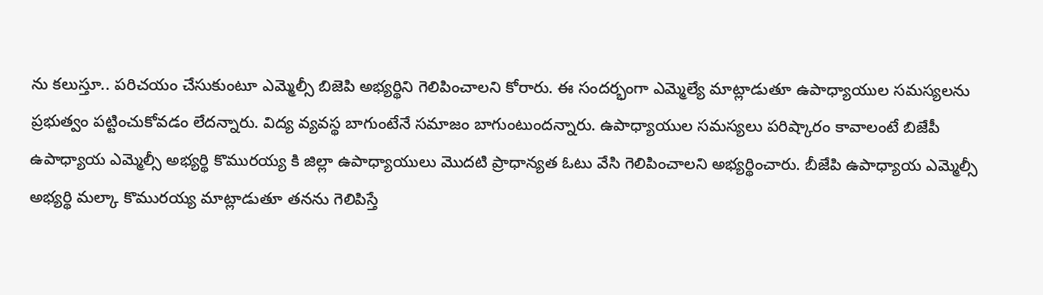ను కలుస్తూ.. పరిచయం చేసుకుంటూ ఎమ్మెల్సీ బిజెపి అభ్యర్థిని గెలిపించాలని కోరారు. ఈ సందర్భంగా ఎమ్మెల్యే మాట్లాడుతూ ఉపాధ్యాయుల సమస్యలను ప్రభుత్వం పట్టించుకోవడం లేదన్నారు. విద్య వ్యవస్థ బాగుంటేనే సమాజం బాగుంటుందన్నారు. ఉపాధ్యాయుల సమస్యలు పరిష్కారం కావాలంటే బిజేపీ ఉపాధ్యాయ ఎమ్మెల్సీ అభ్యర్థి కొమురయ్య కి జిల్లా ఉపాధ్యాయులు మొదటి ప్రాధాన్యత ఓటు వేసి గెలిపించాలని అభ్యర్థించారు. బీజేపి ఉపాధ్యాయ ఎమ్మెల్సీ అభ్యర్థి మల్కా కొమురయ్య మాట్లాడుతూ తనను గెలిపిస్తే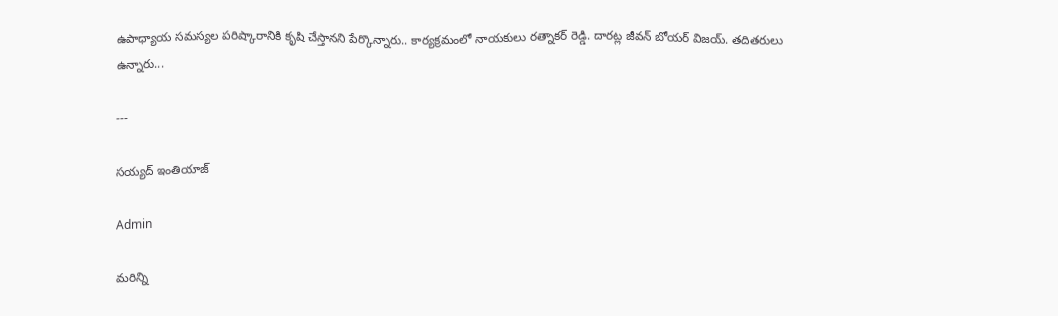ఉపాధ్యాయ సమస్యల పరిష్కారానికి కృషి చేస్తానని పేర్కొన్నారు.. కార్యక్రమంలో నాయకులు రత్నాకర్ రెడ్డి. దారట్ల జీవన్ బోయర్ విజయ్. తదితరులు ఉన్నారు...

---

సయ్యద్ ఇంతియాజ్

Admin

మరిన్ని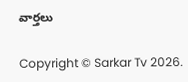వార్తలు

Copyright © Sarkar Tv 2026.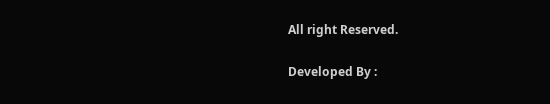All right Reserved.

Developed By :